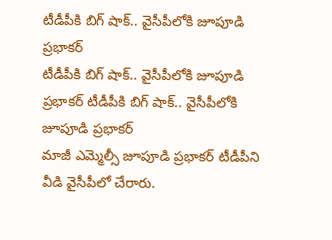టీడీపీకి బిగ్ షాక్.. వైసీపీలోకి జూపూడి ప్రభాకర్
టీడీపీకి బిగ్ షాక్.. వైసీపీలోకి జూపూడి ప్రభాకర్ టీడీపీకి బిగ్ షాక్.. వైసీపీలోకి జూపూడి ప్రభాకర్
మాజీ ఎమ్మెల్సీ జూపూడి ప్రభాకర్ టీడీపీని వీడి వైసీపీలో చేరారు.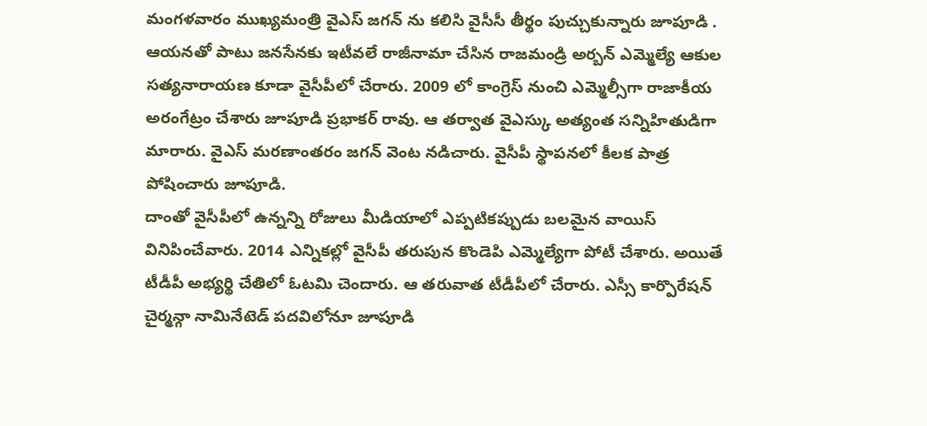మంగళవారం ముఖ్యమంత్రి వైఎస్ జగన్ ను కలిసి వైసీసీ తీర్థం పుచ్చుకున్నారు జూపూడి . ఆయనతో పాటు జనసేనకు ఇటీవలే రాజీనామా చేసిన రాజమండ్రి అర్బన్ ఎమ్మెల్యే ఆకుల సత్యనారాయణ కూడా వైసీపీలో చేరారు. 2009 లో కాంగ్రెస్ నుంచి ఎమ్మెల్సీగా రాజాకీయ అరంగేట్రం చేశారు జూపూడి ప్రభాకర్ రావు. ఆ తర్వాత వైఎస్కు అత్యంత సన్నిహితుడిగా మారారు. వైఎస్ మరణాంతరం జగన్ వెంట నడిచారు. వైసీపీ స్థాపనలో కీలక పాత్ర పోషించారు జూపూడి.
దాంతో వైసీపీలో ఉన్నన్ని రోజులు మీడియాలో ఎప్పటికప్పుడు బలమైన వాయిస్ వినిపించేవారు. 2014 ఎన్నికల్లో వైసీపీ తరుపున కొండెపి ఎమ్మెల్యేగా పోటీ చేశారు. అయితే టీడీపీ అభ్యర్థి చేతిలో ఓటమి చెందారు. ఆ తరువాత టీడీపీలో చేరారు. ఎస్సీ కార్పొరేషన్ చైర్మన్గా నామినేటెడ్ పదవిలోనూ జూపూడి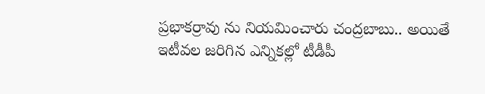ప్రభాకర్రావు ను నియమించారు చంద్రబాబు.. అయితే ఇటీవల జరిగిన ఎన్నికల్లో టీడీపీ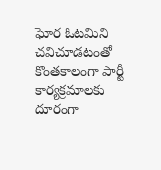ఘోర ఓటమిని చవిచూడటంతో కొంతకాలంగా పార్టీ కార్యక్రమాలకు దూరంగా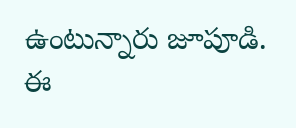ఉంటున్నారు జూపూడి. ఈ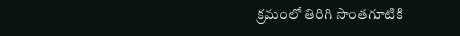క్రమంలో తిరిగి సొంతగూటికి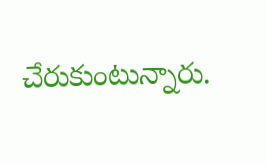చేరుకుంటున్నారు.